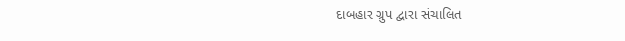દાબહાર ગ્રુપ દ્વારા સંચાલિત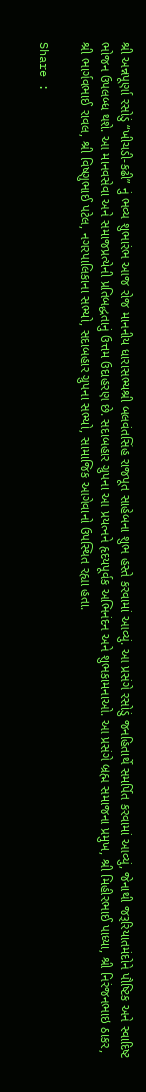શ્રી અન્નપૂર્ણા રસોડું “ખીચડી-કઢી” નું ભવ્ય શુભારંભ આજ રોજ માનનીય ધારાસભ્યશ્રી બલવંતસિંહ રાજપૂત સાહેબના શુભ હસ્તે કરવામાં આવ્યું. આ પ્રસંગે રસોડું જનહિતાર્થે સમર્પિત કરવામાં આવ્યું, જેનાથી જરૂરિયાતમંદોને પૌષ્ટિક અને સ્વાદિષ્ટ ભોજન ઉપલબ્ધ થશે. આ માનવસેવા અને સમાજપ્રત્યેની પ્રતિબદ્ધતાનું ઉત્તમ ઉદાહરણ છે. સદાબહાર ગ્રુપના આ પ્રયત્નને હૃદયપૂર્વક અભિનંદન અને શુભકામનાઓ. આ પ્રસંગે બ્રહ્મ સમાજના પ્રમુખ, શ્રી મિહીરભાઈ પાધ્યા, શ્રી નિરંજનભાઇ ઠાકર, શ્રી ભાર્ગવભાઈ રાવલ, શ્રી વિષ્ણુભાઈ પટેલ, નગરપાલિકાના સભ્યો, સદાબહાર ગ્રુપના સભ્યો, સામાજિક આગેવાનો ઉપસ્થિત રહ્યા હતા.

Share :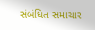સંબંધિત સમાચાર